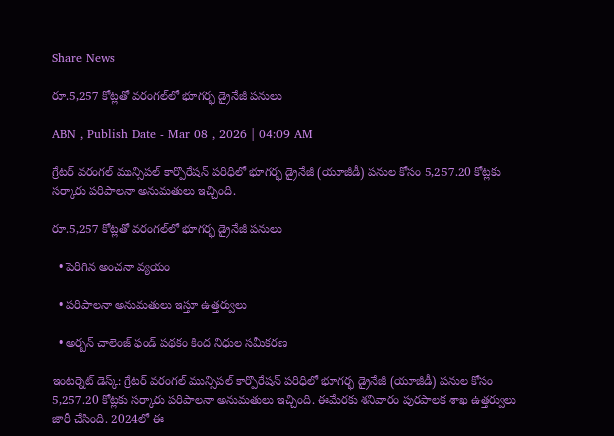Share News

రూ.5,257 కోట్లతో వరంగల్‌లో భూగర్భ డ్రైనేజీ పనులు

ABN , Publish Date - Mar 08 , 2026 | 04:09 AM

గ్రేటర్‌ వరంగల్‌ మున్సిపల్‌ కార్పొరేషన్‌ పరిధిలో భూగర్భ డ్రైనేజీ (యూజీడీ) పనుల కోసం 5,257.20 కోట్లకు సర్కారు పరిపాలనా అనుమతులు ఇచ్చింది.

రూ.5,257 కోట్లతో వరంగల్‌లో భూగర్భ డ్రైనేజీ పనులు

  • పెరిగిన అంచనా వ్యయం

  • పరిపాలనా అనుమతులు ఇస్తూ ఉత్తర్వులు

  • అర్బన్‌ చాలెంజ్‌ ఫండ్‌ పథకం కింద నిధుల సమీకరణ

ఇంటర్నెట్ డెస్క్: గ్రేటర్‌ వరంగల్‌ మున్సిపల్‌ కార్పొరేషన్‌ పరిధిలో భూగర్భ డ్రైనేజీ (యూజీడీ) పనుల కోసం 5,257.20 కోట్లకు సర్కారు పరిపాలనా అనుమతులు ఇచ్చింది. ఈమేరకు శనివారం పురపాలక శాఖ ఉత్తర్వులు జారీ చేసింది. 2024లో ఈ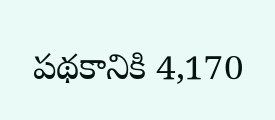పథకానికి 4,170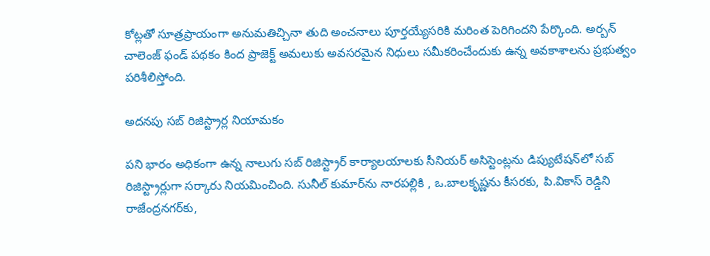కోట్లతో సూత్రప్రాయంగా అనుమతిచ్చినా తుది అంచనాలు పూర్తయ్యేసరికి మరింత పెరిగిందని పేర్కొంది. అర్బన్‌ చాలెంజ్‌ ఫండ్‌ పథకం కింద ప్రాజెక్ట్‌ అమలుకు అవసరమైన నిధులు సమీకరించేందుకు ఉన్న అవకాశాలను ప్రభుత్వం పరిశీలిస్తోంది.

అదనపు సబ్‌ రిజిస్ట్రార్ల నియామకం

పని భారం అధికంగా ఉన్న నాలుగు సబ్‌ రిజిస్ట్రార్‌ కార్యాలయాలకు సీనియర్‌ అసిస్టెంట్లను డిప్యుటేషన్‌లో సబ్‌ రిజిస్ట్రార్లుగా సర్కారు నియమించింది. సునీల్‌ కుమార్‌ను నారపల్లికి , ఒ.బాలకృష్ణను కీసరకు, పి.వికాస్‌ రెడ్డిని రాజేంద్రనగర్‌కు,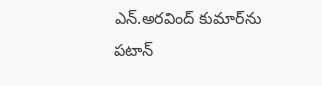ఎన్‌.అరవింద్‌ కుమార్‌ను పటాన్‌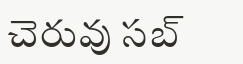చెరువు సబ్‌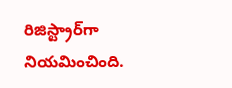రిజిస్ట్రార్‌గా నియమించింది.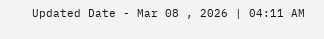Updated Date - Mar 08 , 2026 | 04:11 AM